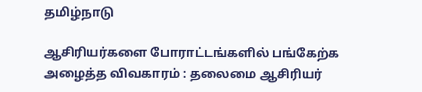தமிழ்நாடு

ஆசிரியர்களை போராட்டங்களில் பங்கேற்க அழைத்த விவகாரம் : தலைமை ஆசிரியர்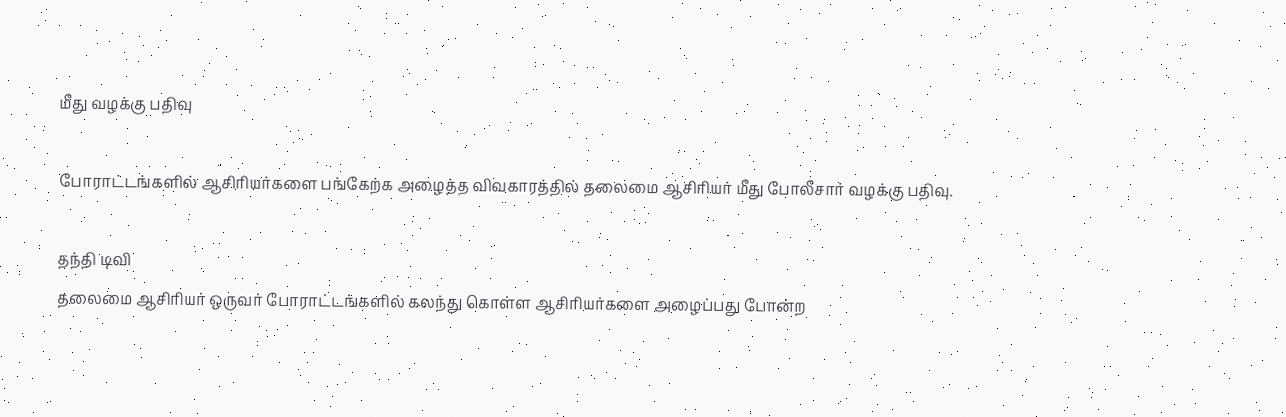மீது வழக்கு பதிவு

போராட்டங்களில் ஆசிரியர்களை பங்கேற்க அழைத்த விவகாரத்தில் தலைமை ஆசிரியர் மீது போலீசார் வழக்கு பதிவு.

தந்தி டிவி
தலைமை ஆசிரியர் ஒருவர் போராட்டங்களில் கலந்து கொள்ள ஆசிரியர்களை அழைப்பது போன்ற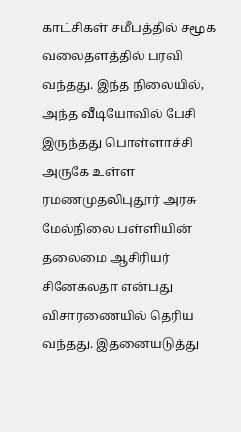காட்சிகள் சமீபத்தில் சமூக வலைதளத்தில் பரவி வந்தது. இந்த நிலையில், அந்த வீடியோவில் பேசி இருந்தது பொள்ளாச்சி அருகே உள்ள ரமணமுதலிபுதூர் அரசு மேல்நிலை பள்ளியின் தலைமை ஆசிரியர் சினேகலதா என்பது விசாரணையில் தெரிய வந்தது. இதனையடுத்து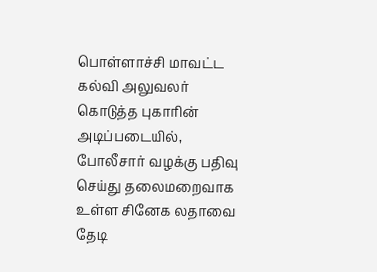பொள்ளாச்சி மாவட்ட கல்வி அலுவலர் கொடுத்த புகாரின் அடிப்படையில், போலீசார் வழக்கு பதிவு செய்து தலைமறைவாக உள்ள சினேக லதாவை தேடி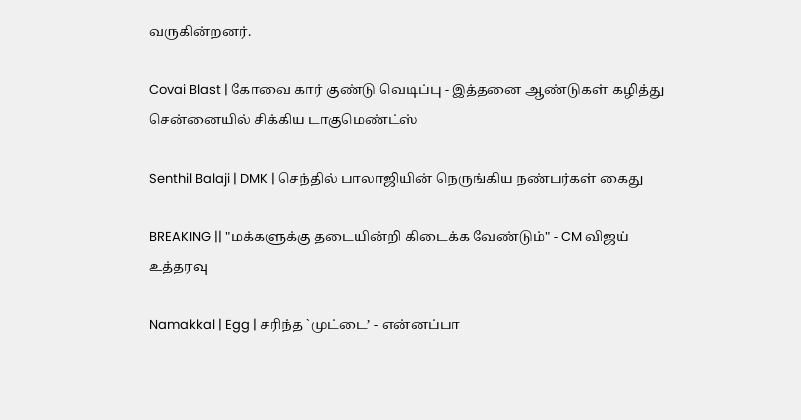வருகின்றனர்.

Covai Blast | கோவை கார் குண்டு வெடிப்பு - இத்தனை ஆண்டுகள் கழித்து சென்னையில் சிக்கிய டாகுமெண்ட்ஸ்

Senthil Balaji | DMK | செந்தில் பாலாஜியின் நெருங்கிய நண்பர்கள் கைது

BREAKING || "மக்களுக்கு தடையின்றி கிடைக்க வேண்டும்" - CM விஜய் உத்தரவு

Namakkal | Egg | சரிந்த `முட்டை’ - என்னப்பா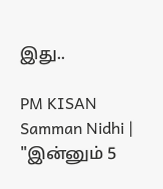இது..

PM KISAN Samman Nidhi | "இன்னும் 5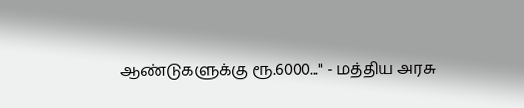ஆண்டுகளுக்கு ரூ.6000..." - மத்திய அரசு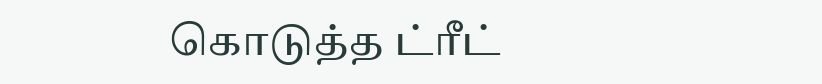கொடுத்த ட்ரீட்